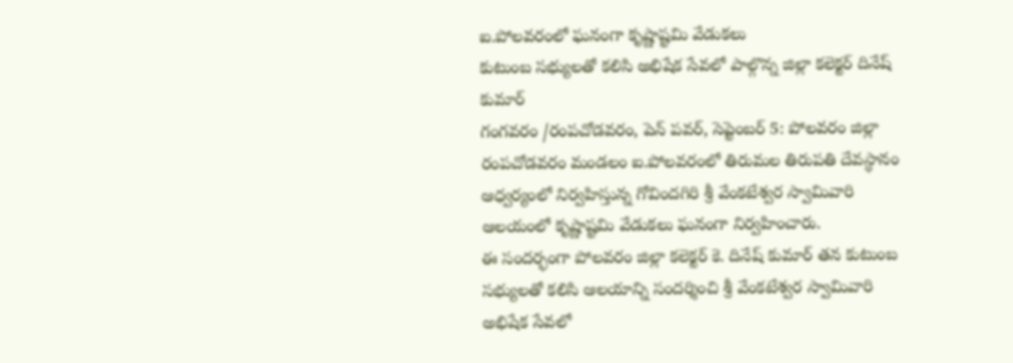ఐ.పోలవరంలో ఘనంగా కృష్ణాష్టమి వేడుకలు
కుటుంబ సభ్యులతో కలిసి అభిషేక సేవలో పాల్గొన్న జిల్లా కలెక్టర్ దినేష్ కుమార్
గంగవరం /రంపచోడవరం, పెన్ పవర్, సెప్టెంబర్ 5: పోలవరం జిల్లా రంపచోడవరం మండలం ఐ.పోలవరంలో తిరుమల తిరుపతి దేవస్థానం ఆధ్వర్యంలో నిర్వహిస్తున్న గోవిందగిరి శ్రీ వేంకటేశ్వర స్వామివారి ఆలయంలో కృష్ణాష్టమి వేడుకలు ఘనంగా నిర్వహించారు.
ఈ సందర్భంగా పోలవరం జిల్లా కలెక్టర్ కె. దినేష్ కుమార్ తన కుటుంబ సభ్యులతో కలిసి ఆలయాన్ని సందర్శించి శ్రీ వేంకటేశ్వర స్వామివారి అభిషేక సేవలో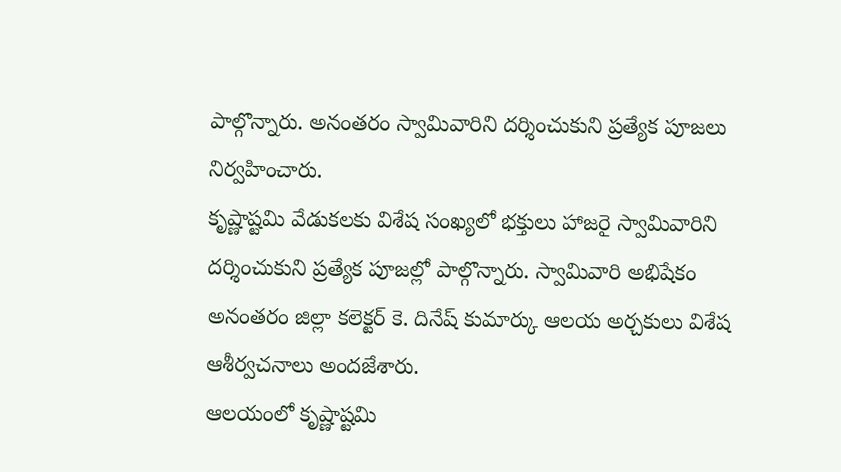పాల్గొన్నారు. అనంతరం స్వామివారిని దర్శించుకుని ప్రత్యేక పూజలు నిర్వహించారు.
కృష్ణాష్టమి వేడుకలకు విశేష సంఖ్యలో భక్తులు హాజరై స్వామివారిని దర్శించుకుని ప్రత్యేక పూజల్లో పాల్గొన్నారు. స్వామివారి అభిషేకం అనంతరం జిల్లా కలెక్టర్ కె. దినేష్ కుమార్కు ఆలయ అర్చకులు విశేష ఆశీర్వచనాలు అందజేశారు.
ఆలయంలో కృష్ణాష్టమి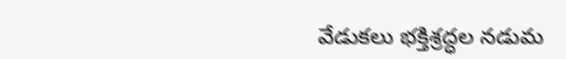వేడుకలు భక్తిశ్రద్ధల నడుమ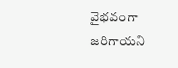వైభవంగా జరిగాయని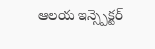ఆలయ ఇన్స్పెక్టర్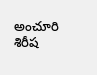అంచూరి శిరీష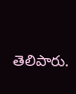తెలిపారు.